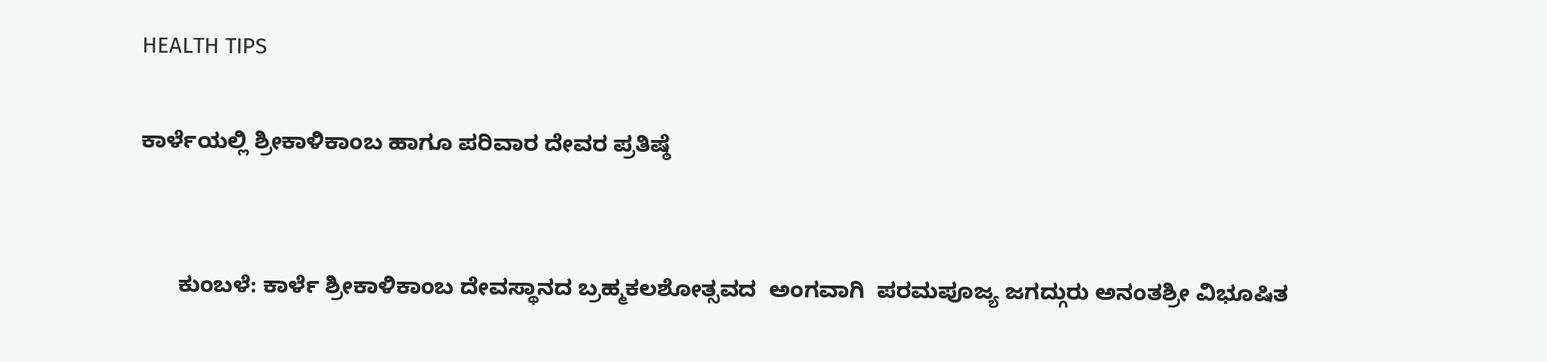HEALTH TIPS

ಕಾರ್ಳೆಯಲ್ಲಿ ಶ್ರೀಕಾಳಿಕಾಂಬ ಹಾಗೂ ಪರಿವಾರ ದೇವರ ಪ್ರತಿಷ್ಠೆ


      ಕುಂಬಳೆ: ಕಾರ್ಳೆ ಶ್ರೀಕಾಳಿಕಾಂಬ ದೇವಸ್ಥಾನದ ಬ್ರಹ್ಮಕಲಶೋತ್ಸವದ  ಅಂಗವಾಗಿ  ಪರಮಪೂಜ್ಯ ಜಗದ್ಗುರು ಅನಂತಶ್ರೀ ವಿಭೂಷಿತ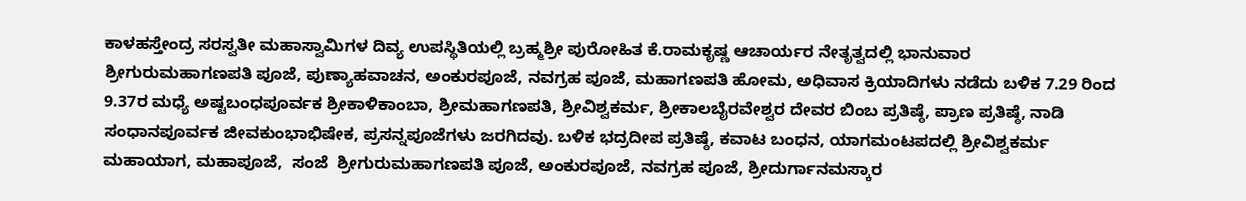ಕಾಳಹಸ್ತೇಂದ್ರ ಸರಸ್ವತೀ ಮಹಾಸ್ವಾಮಿಗಳ ದಿವ್ಯ ಉಪಸ್ಥಿತಿಯಲ್ಲಿ ಬ್ರಹ್ಮಶ್ರೀ ಪುರೋಹಿತ ಕೆ.ರಾಮಕೃಷ್ಣ ಆಚಾರ್ಯರ ನೇತೃತ್ವದಲ್ಲಿ ಭಾನುವಾರ ಶ್ರೀಗುರುಮಹಾಗಣಪತಿ ಪೂಜೆ, ಪುಣ್ಯಾಹವಾಚನ, ಅಂಕುರಪೂಜೆ, ನವಗ್ರಹ ಪೂಜೆ, ಮಹಾಗಣಪತಿ ಹೋಮ, ಅಧಿವಾಸ ಕ್ರಿಯಾದಿಗಳು ನಡೆದು ಬಳಿಕ 7.29 ರಿಂದ 9.37ರ ಮಧ್ಯೆ ಅಷ್ಟಬಂಧಪೂರ್ವಕ ಶ್ರೀಕಾಳಿಕಾಂಬಾ, ಶ್ರೀಮಹಾಗಣಪತಿ, ಶ್ರೀವಿಶ್ವಕರ್ಮ, ಶ್ರೀಕಾಲಬೈರವೇಶ್ವರ ದೇವರ ಬಿಂಬ ಪ್ರತಿಷ್ಠೆ, ಪ್ರಾಣ ಪ್ರತಿಷ್ಠೆ, ನಾಡಿ ಸಂಧಾನಪೂರ್ವಕ ಜೀವಕುಂಭಾಭಿಷೇಕ, ಪ್ರಸನ್ನಪೂಜೆಗಳು ಜರಗಿದವು. ಬಳಿಕ ಭದ್ರದೀಪ ಪ್ರತಿಷ್ಠೆ, ಕವಾಟ ಬಂಧನ, ಯಾಗಮಂಟಪದಲ್ಲಿ ಶ್ರೀವಿಶ್ವಕರ್ಮ ಮಹಾಯಾಗ, ಮಹಾಪೂಜೆ,  ಸಂಜೆ  ಶ್ರೀಗುರುಮಹಾಗಣಪತಿ ಪೂಜೆ, ಅಂಕುರಪೂಜೆ, ನವಗ್ರಹ ಪೂಜೆ, ಶ್ರೀದುರ್ಗಾನಮಸ್ಕಾರ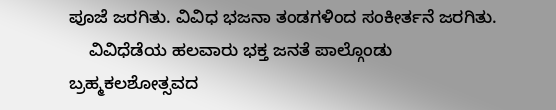ಪೂಜೆ ಜರಗಿತು. ವಿವಿಧ ಭಜನಾ ತಂಡಗಳಿಂದ ಸಂಕೀರ್ತನೆ ಜರಗಿತು.
    ವಿವಿಧೆಡೆಯ ಹಲವಾರು ಭಕ್ತ ಜನತೆ ಪಾಲ್ಗೊಂಡು ಬ್ರಹ್ಮಕಲಶೋತ್ಸವದ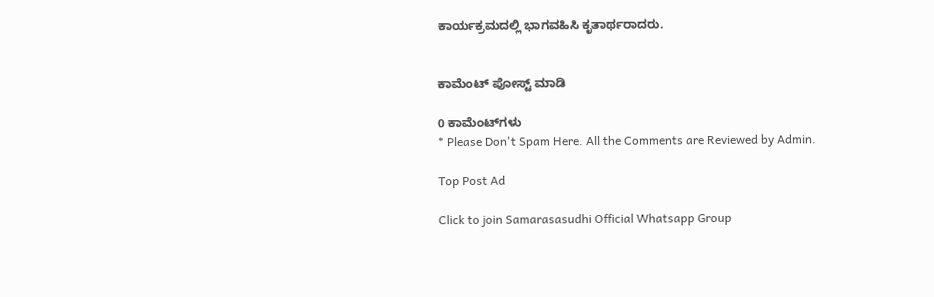ಕಾರ್ಯಕ್ರಮದಲ್ಲಿ ಭಾಗವಹಿಸಿ ಕೃತಾರ್ಥರಾದರು.


ಕಾಮೆಂಟ್‌‌ ಪೋಸ್ಟ್‌ ಮಾಡಿ

0 ಕಾಮೆಂಟ್‌ಗಳು
* Please Don't Spam Here. All the Comments are Reviewed by Admin.

Top Post Ad

Click to join Samarasasudhi Official Whatsapp Group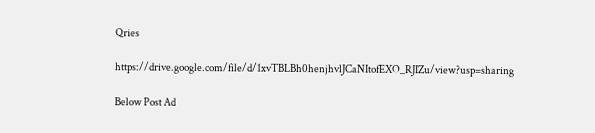Qries

https://drive.google.com/file/d/1xvTBLBh0henjhvlJCaNItofEXO_RJIZu/view?usp=sharing

Below Post Ad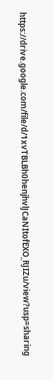https://drive.google.com/file/d/1xvTBLBh0henjhvlJCaNItofEXO_RJIZu/view?usp=sharing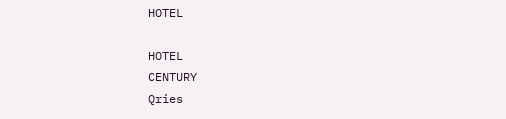HOTEL

HOTEL
CENTURY
Qries